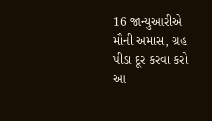16 જાન્યુઆરીએ મૌની અમાસ, ગ્રહ પીડા દૂર કરવા કરો આ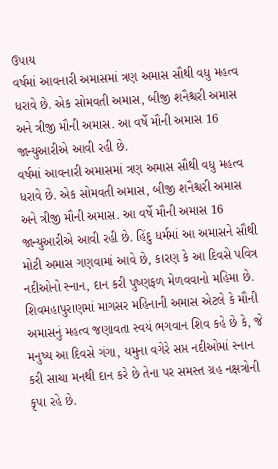ઉપાય
વર્ષમાં આવનારી અમાસમાં ત્રણ અમાસ સૌથી વધુ મહત્વ ધરાવે છે. એક સોમવતી અમાસ, બીજી શનૈશ્ચરી અમાસ અને ત્રીજી મૌની અમાસ. આ વર્ષે મૌની અમાસ 16 જાન્યુઆરીએ આવી રહી છે.
વર્ષમાં આવનારી અમાસમાં ત્રણ અમાસ સૌથી વધુ મહત્વ ધરાવે છે. એક સોમવતી અમાસ, બીજી શનૈશ્ચરી અમાસ અને ત્રીજી મૌની અમાસ. આ વર્ષે મૌની અમાસ 16 જાન્યુઆરીએ આવી રહી છે. હિંદુ ધર્મમાં આ અમાસને સૌથી મોટી અમાસ ગણવામાં આવે છે, કારણ કે આ દિવસે પવિત્ર નદીઓનો સ્નાન, દાન કરી પુષ્ણફળ મેળવવાનો મહિમા છે. શિવમહાપુરાણમાં માગસર મહિનાની અમાસ એટલે કે મૌની અમાસનું મહત્વ જણાવતા સ્વયં ભગવાન શિવ કહે છે કે, જે મનુષ્ય આ દિવસે ગંગા, યમુના વગેરે સપ્ત નદીઓમાં સ્નાન કરી સાચા મનથી દાન કરે છે તેના પર સમસ્ત ગ્રહ નક્ષત્રોની કૃપા રહે છે.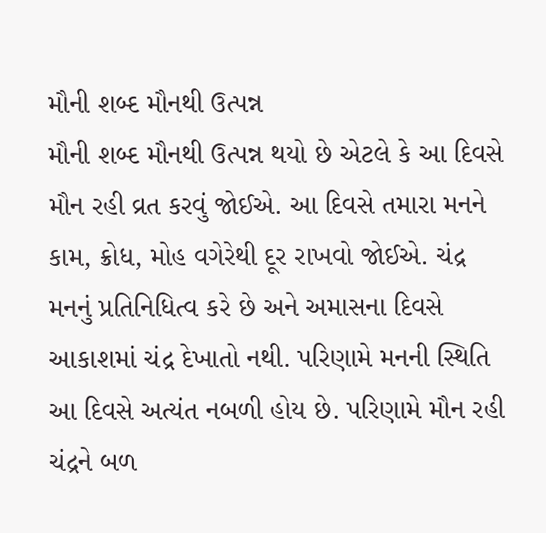મૌની શબ્દ મૌનથી ઉત્પન્ન
મૌની શબ્દ મૌનથી ઉત્પન્ન થયો છે એટલે કે આ દિવસે મૌન રહી વ્રત કરવું જોઈએ. આ દિવસે તમારા મનને કામ, ક્રોધ, મોહ વગેરેથી દૂર રાખવો જોઈએ. ચંદ્ર મનનું પ્રતિનિધિત્વ કરે છે અને અમાસના દિવસે આકાશમાં ચંદ્ર દેખાતો નથી. પરિણામે મનની સ્થિતિ આ દિવસે અત્યંત નબળી હોય છે. પરિણામે મૌન રહી ચંદ્રને બળ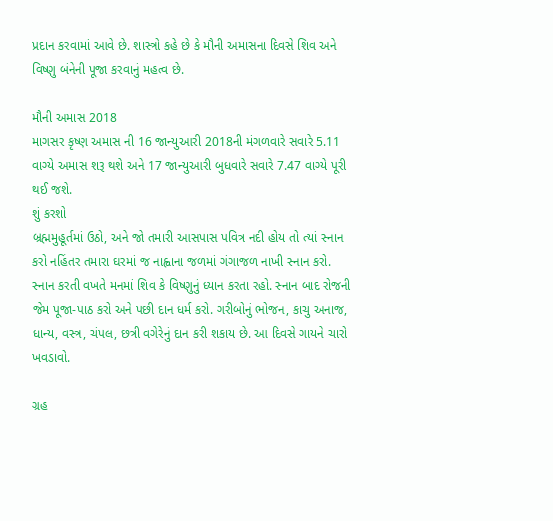પ્રદાન કરવામાં આવે છે. શાસ્ત્રો કહે છે કે મૌની અમાસના દિવસે શિવ અને વિષ્ણુ બંનેની પૂજા કરવાનું મહત્વ છે.

મૌની અમાસ 2018
માગસર કૃષ્ણ અમાસ ની 16 જાન્યુઆરી 2018ની મંગળવારે સવારે 5.11 વાગ્યે અમાસ શરૂ થશે અને 17 જાન્યુઆરી બુધવારે સવારે 7.47 વાગ્યે પૂરી થઈ જશે.
શું કરશો
બ્રહ્મમુહૂર્તમાં ઉઠો, અને જો તમારી આસપાસ પવિત્ર નદી હોય તો ત્યાં સ્નાન કરો નહિંતર તમારા ઘરમાં જ નાહ્વાના જળમાં ગંગાજળ નાખી સ્નાન કરો. સ્નાન કરતી વખતે મનમાં શિવ કે વિષ્ણુનું ધ્યાન કરતા રહો. સ્નાન બાદ રોજની જેમ પૂજા-પાઠ કરો અને પછી દાન ધર્મ કરો. ગરીબોનું ભોજન, કાચુ અનાજ, ધાન્ય, વસ્ત્ર, ચંપલ, છત્રી વગેરેનું દાન કરી શકાય છે. આ દિવસે ગાયને ચારો ખવડાવો.

ગ્રહ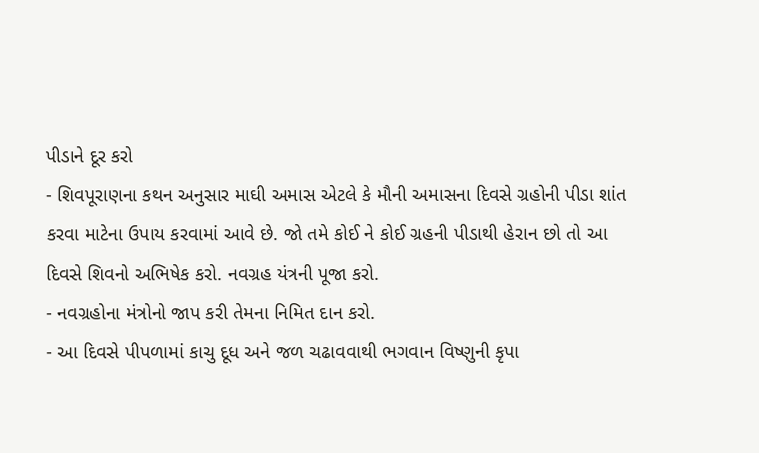પીડાને દૂર કરો
- શિવપૂરાણના કથન અનુસાર માઘી અમાસ એટલે કે મૌની અમાસના દિવસે ગ્રહોની પીડા શાંત કરવા માટેના ઉપાય કરવામાં આવે છે. જો તમે કોઈ ને કોઈ ગ્રહની પીડાથી હેરાન છો તો આ દિવસે શિવનો અભિષેક કરો. નવગ્રહ યંત્રની પૂજા કરો.
- નવગ્રહોના મંત્રોનો જાપ કરી તેમના નિમિત દાન કરો.
- આ દિવસે પીપળામાં કાચુ દૂધ અને જળ ચઢાવવાથી ભગવાન વિષ્ણુની કૃપા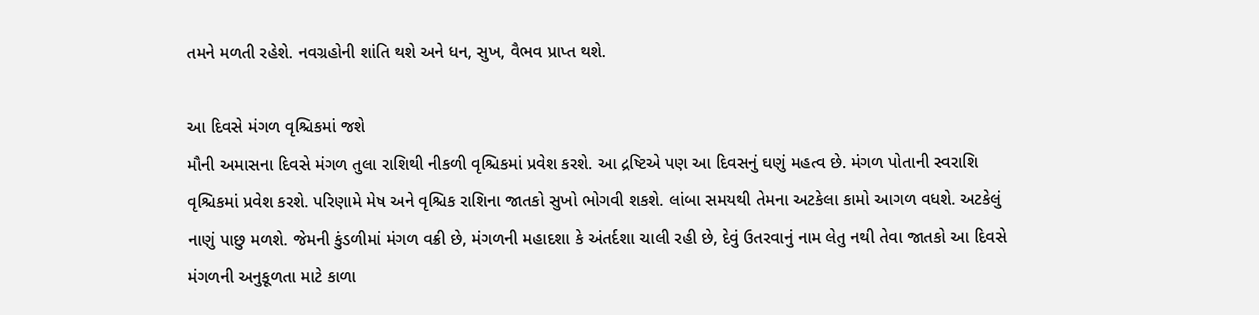તમને મળતી રહેશે. નવગ્રહોની શાંતિ થશે અને ધન, સુખ, વૈભવ પ્રાપ્ત થશે.

આ દિવસે મંગળ વૃશ્ચિકમાં જશે
મૌની અમાસના દિવસે મંગળ તુલા રાશિથી નીકળી વૃશ્ચિકમાં પ્રવેશ કરશે. આ દ્રષ્ટિએ પણ આ દિવસનું ઘણું મહત્વ છે. મંગળ પોતાની સ્વરાશિ વૃશ્ચિકમાં પ્રવેશ કરશે. પરિણામે મેષ અને વૃશ્ચિક રાશિના જાતકો સુખો ભોગવી શકશે. લાંબા સમયથી તેમના અટકેલા કામો આગળ વધશે. અટકેલું નાણું પાછુ મળશે. જેમની કુંડળીમાં મંગળ વક્રી છે, મંગળની મહાદશા કે અંતર્દશા ચાલી રહી છે, દેવું ઉતરવાનું નામ લેતુ નથી તેવા જાતકો આ દિવસે મંગળની અનુકૂળતા માટે કાળા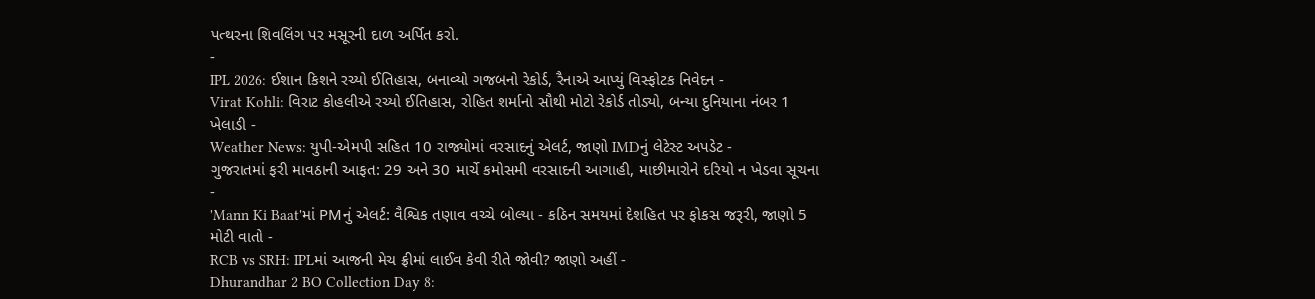પત્થરના શિવલિંગ પર મસૂરની દાળ અર્પિત કરો.
-
IPL 2026: ઈશાન કિશને રચ્યો ઈતિહાસ, બનાવ્યો ગજબનો રેકોર્ડ, રૈનાએ આપ્યું વિસ્ફોટક નિવેદન -
Virat Kohli: વિરાટ કોહલીએ રચ્યો ઈતિહાસ, રોહિત શર્માનો સૌથી મોટો રેકોર્ડ તોડ્યો, બન્યા દુનિયાના નંબર 1 ખેલાડી -
Weather News: યુપી-એમપી સહિત 10 રાજ્યોમાં વરસાદનું એલર્ટ, જાણો IMDનું લેટેસ્ટ અપડેટ -
ગુજરાતમાં ફરી માવઠાની આફત: 29 અને 30 માર્ચે કમોસમી વરસાદની આગાહી, માછીમારોને દરિયો ન ખેડવા સૂચના -
'Mann Ki Baat'માં PMનું એલર્ટ: વૈશ્વિક તણાવ વચ્ચે બોલ્યા - કઠિન સમયમાં દેશહિત પર ફોકસ જરૂરી, જાણો 5 મોટી વાતો -
RCB vs SRH: IPLમાં આજની મેચ ફ્રીમાં લાઈવ કેવી રીતે જોવી? જાણો અહીં -
Dhurandhar 2 BO Collection Day 8: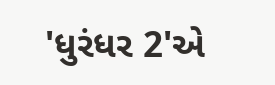'ધુરંધર 2'એ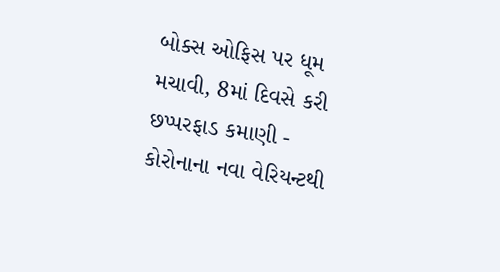બોક્સ ઓફિસ પર ધૂમ મચાવી, 8માં દિવસે કરી છપ્પરફાડ કમાણી -
કોરોનાના નવા વેરિયન્ટથી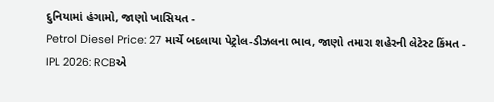દુનિયામાં હંગામો, જાણો ખાસિયત -
Petrol Diesel Price: 27 માર્ચે બદલાયા પેટ્રોલ-ડીઝલના ભાવ, જાણો તમારા શહેરની લેટેસ્ટ કિંમત -
IPL 2026: RCBએ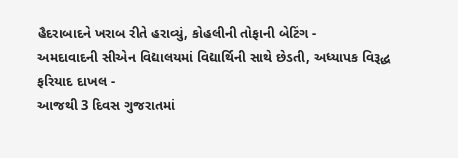હૈદરાબાદને ખરાબ રીતે હરાવ્યું, કોહલીની તોફાની બેટિંગ -
અમદાવાદની સીએન વિદ્યાલયમાં વિદ્યાર્થિની સાથે છેડતી, અધ્યાપક વિરૂદ્ધ ફરિયાદ દાખલ -
આજથી 3 દિવસ ગુજરાતમાં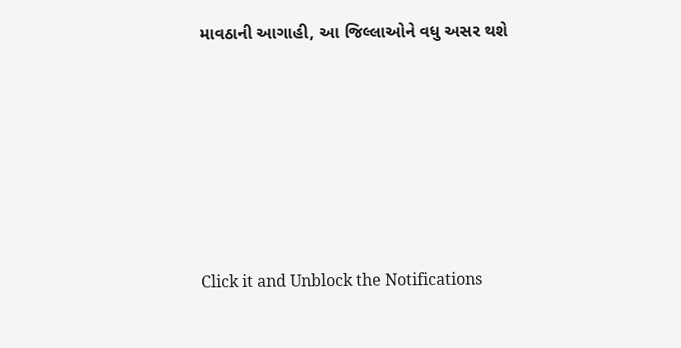માવઠાની આગાહી, આ જિલ્લાઓને વધુ અસર થશે










Click it and Unblock the Notifications